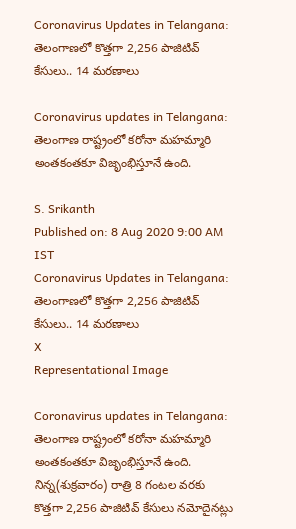Coronavirus Updates in Telangana: తెలంగాణలో కొత్తగా 2,256 పాజిటివ్‌ కేసులు.. 14 మరణాలు

Coronavirus updates in Telangana: తెలంగాణ రాష్ట్రంలో కరోనా మహమ్మారి అంతకంతకూ విజృంభిస్తూనే ఉంది.

S. Srikanth
Published on: 8 Aug 2020 9:00 AM IST
Coronavirus Updates in Telangana: తెలంగాణలో కొత్తగా 2,256 పాజిటివ్‌ కేసులు.. 14 మరణాలు
X
Representational Image

Coronavirus updates in Telangana: తెలంగాణ రాష్ట్రంలో కరోనా మహమ్మారి అంతకంతకూ విజృంభిస్తూనే ఉంది. నిన్న(శుక్రవారం) రాత్రి 8 గంటల వరకు కొత్తగా 2,256 పాజిటివ్ కేసులు నమోదైనట్లు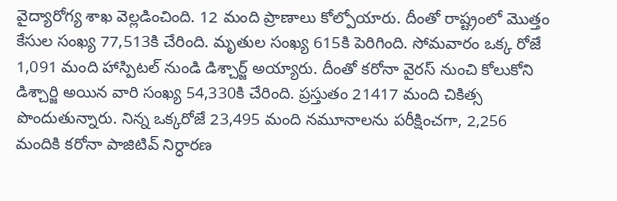వైద్యారోగ్య శాఖ వెల్లడించింది. 12 మంది ప్రాణాలు కోల్పోయారు. దీంతో రాష్ట్రంలో మొత్తం కేసుల సంఖ్య 77,513కి చేరింది. మృతుల సంఖ్య 615కి పెరిగింది. సోమవారం ఒక్క రోజే 1,091 మంది హాస్పిటల్ నుండి డిశ్చార్జ్ అయ్యారు. దీంతో కరోనా వైరస్ నుంచి కోలుకోని డిశ్చార్జి అయిన వారి సంఖ్య 54,330కి చేరింది. ప్రస్తుతం 21417 మంది చికిత్స పొందుతున్నారు. నిన్న ఒక్కరోజే 23,495 మంది నమూనాలను పరీక్షించగా, 2,256 మందికి కరోనా పాజిటివ్‌ నిర్ధారణ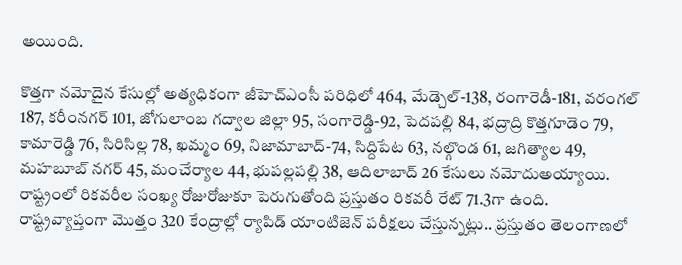అయింది.

కొత్తగా నమోదైన కేసుల్లో అత్యధికంగా జీహెచ్ఎంసీ పరిధిలో 464, మేడ్చెల్-138, రంగారెడీ-181, వరంగల్ 187, కరీంనగర్‌ 101, జోగులాంబ గద్వాల జిల్లా 95, సంగారెడ్డి-92, పెదపల్లి 84, భద్రాద్రి కొత్తగూడెం 79, కామారెడ్డి 76, సిరిసిల్ల 78, ఖమ్మం 69, నిజామాబాద్-74, సిద్దిపేట 63, నల్గొండ 61, జగిత్యాల 49, మహబూబ్ నగర్ 45, మంచేర్యాల 44, భుపల్లపల్లి 38, ఆదిలాబాద్ 26 కేసులు నమోదుఅయ్యాయి. రాష్ట్రంలో రికవరీల సంఖ్య రోజురోజుకూ పెరుగుతోంది ప్రస్తుతం రికవరీ రేట్ 71.3గా ఉంది. రాష్ట్రవ్యాప్తంగా మొత్తం 320 కేంద్రాల్లో ర్యాపిడ్ యాంటిజెన్ పరీక్షలు చేస్తున్నట్లు.. ప్రస్తుతం తెలంగాణలో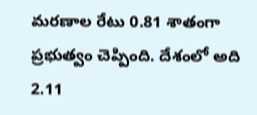మరణాల రేటు 0.81 శాతంగా ప్రభుత్వం చెప్పింది. దేశంలో అది 2.11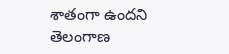శాతంగా ఉందని తెలంగాణ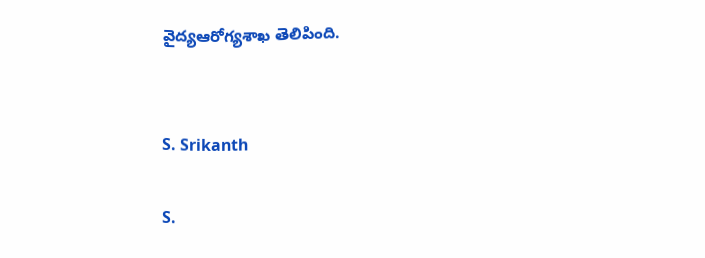వైద్యఆరోగ్యశాఖ తెలిపింది.


S. Srikanth

S.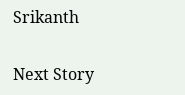Srikanth

Next Story